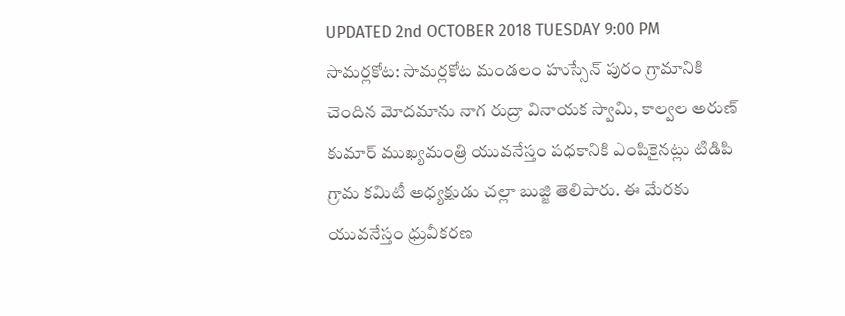UPDATED 2nd OCTOBER 2018 TUESDAY 9:00 PM
సామర్లకోట: సామర్లకోట మండలం హుస్సేన్ పురం గ్రామానికి చెందిన మోదమాను నాగ రుద్రా వినాయక స్వామి, కాల్వల అరుణ్ కుమార్ ముఖ్యమంత్రి యువనేస్తం పధకానికి ఎంపికైనట్లు టిడిపి గ్రామ కమిటీ అధ్యక్షుడు చల్లా బుజ్జి తెలిపారు. ఈ మేరకు యువనేస్తం ధ్రువీకరణ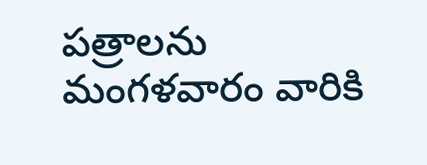పత్రాలను మంగళవారం వారికి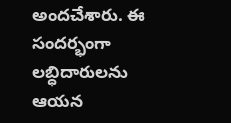అందచేశారు. ఈ సందర్భంగా లబ్ధిదారులను ఆయన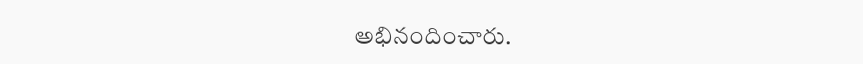అభినందించారు.